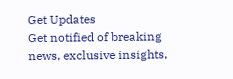Get Updates
Get notified of breaking news, exclusive insights,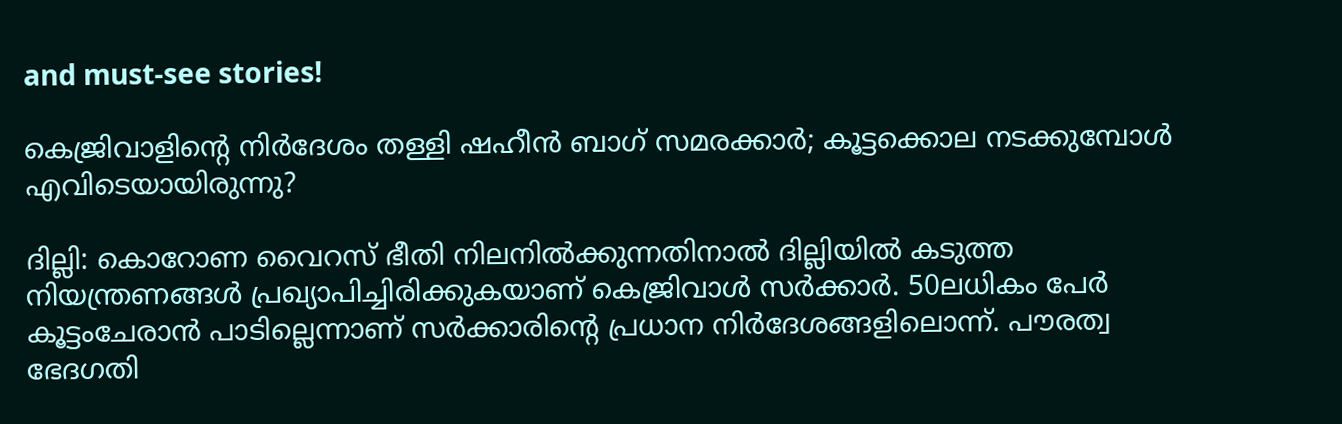and must-see stories!

കെജ്രിവാളിന്റെ നിര്‍ദേശം തള്ളി ഷഹീന്‍ ബാഗ് സമരക്കാര്‍; കൂട്ടക്കൊല നടക്കുമ്പോള്‍ എവിടെയായിരുന്നു?

ദില്ലി: കൊറോണ വൈറസ് ഭീതി നിലനില്‍ക്കുന്നതിനാല്‍ ദില്ലിയില്‍ കടുത്ത നിയന്ത്രണങ്ങള്‍ പ്രഖ്യാപിച്ചിരിക്കുകയാണ് കെജ്രിവാള്‍ സര്‍ക്കാര്‍. 50ലധികം പേര്‍ കൂട്ടംചേരാന്‍ പാടില്ലെന്നാണ് സര്‍ക്കാരിന്റെ പ്രധാന നിര്‍ദേശങ്ങളിലൊന്ന്. പൗരത്വ ഭേദഗതി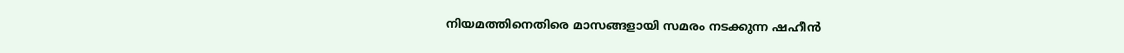നിയമത്തിനെതിരെ മാസങ്ങളായി സമരം നടക്കുന്ന ഷഹീന്‍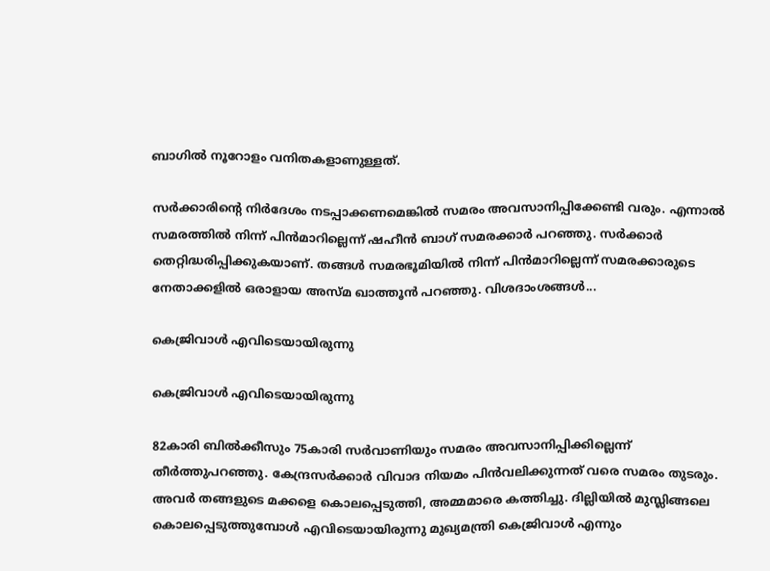ബാഗില്‍ നൂറോളം വനിതകളാണുള്ളത്.

സര്‍ക്കാരിന്റെ നിര്‍ദേശം നടപ്പാക്കണമെങ്കില്‍ സമരം അവസാനിപ്പിക്കേണ്ടി വരും. എന്നാല്‍ സമരത്തില്‍ നിന്ന് പിന്‍മാറില്ലെന്ന് ഷഹീന്‍ ബാഗ് സമരക്കാര്‍ പറഞ്ഞു. സര്‍ക്കാര്‍ തെറ്റിദ്ധരിപ്പിക്കുകയാണ്. തങ്ങള്‍ സമരഭൂമിയില്‍ നിന്ന് പിന്‍മാറില്ലെന്ന് സമരക്കാരുടെ നേതാക്കളില്‍ ഒരാളായ അസ്മ ഖാത്തൂന്‍ പറഞ്ഞു. വിശദാംശങ്ങള്‍...

കെജ്രിവാള്‍ എവിടെയായിരുന്നു

കെജ്രിവാള്‍ എവിടെയായിരുന്നു

82കാരി ബില്‍ക്കീസും 75കാരി സര്‍വാണിയും സമരം അവസാനിപ്പിക്കില്ലെന്ന് തീര്‍ത്തുപറഞ്ഞു. കേന്ദ്രസര്‍ക്കാര്‍ വിവാദ നിയമം പിന്‍വലിക്കുന്നത് വരെ സമരം തുടരും. അവര്‍ തങ്ങളുടെ മക്കളെ കൊലപ്പെടുത്തി, അമ്മമാരെ കത്തിച്ചു. ദില്ലിയില്‍ മുസ്ലിങ്ങലെ കൊലപ്പെടുത്തുമ്പോള്‍ എവിടെയായിരുന്നു മുഖ്യമന്ത്രി കെജ്രിവാള്‍ എന്നും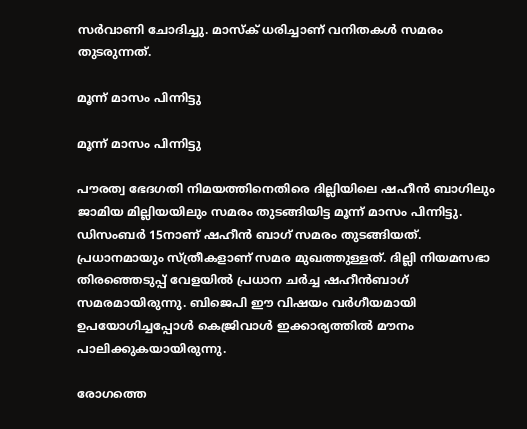സര്‍വാണി ചോദിച്ചു. മാസ്‌ക് ധരിച്ചാണ് വനിതകള്‍ സമരം തുടരുന്നത്.

മൂന്ന് മാസം പിന്നിട്ടു

മൂന്ന് മാസം പിന്നിട്ടു

പൗരത്വ ഭേദഗതി നിമയത്തിനെതിരെ ദില്ലിയിലെ ഷഹീന്‍ ബാഗിലും ജാമിയ മില്ലിയയിലും സമരം തുടങ്ങിയിട്ട മൂന്ന് മാസം പിന്നിട്ടു. ഡിസംബര്‍ 15നാണ് ഷഹീന്‍ ബാഗ് സമരം തുടങ്ങിയത്. പ്രധാനമായും സ്ത്രീകളാണ് സമര മുഖത്തുള്ളത്. ദില്ലി നിയമസഭാ തിരഞ്ഞെടുപ്പ് വേളയില്‍ പ്രധാന ചര്‍ച്ച ഷഹീന്‍ബാഗ് സമരമായിരുന്നു. ബിജെപി ഈ വിഷയം വര്‍ഗീയമായി ഉപയോഗിച്ചപ്പോള്‍ കെജ്രിവാള്‍ ഇക്കാര്യത്തില്‍ മൗനം പാലിക്കുകയായിരുന്നു.

രോഗത്തെ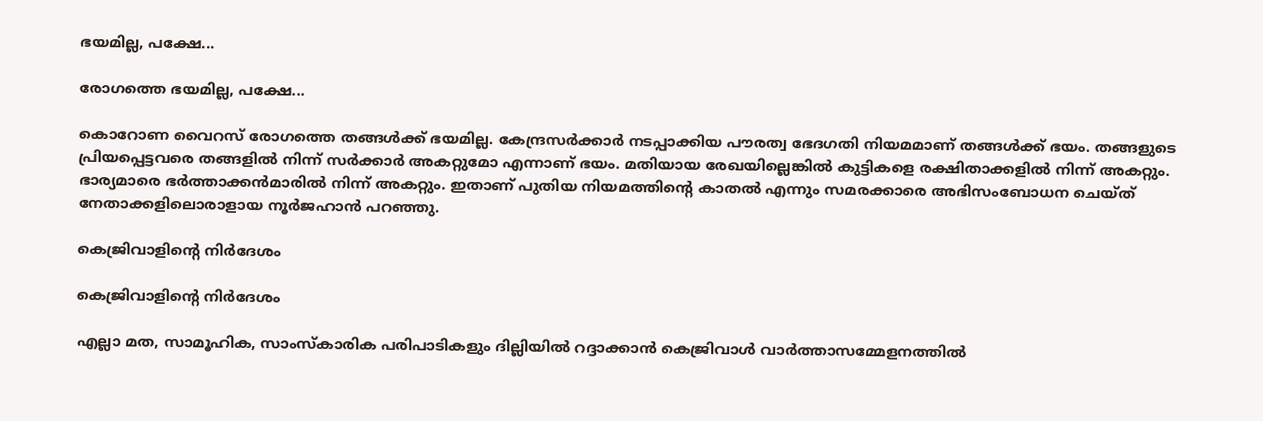ഭയമില്ല, പക്ഷേ...

രോഗത്തെ ഭയമില്ല, പക്ഷേ...

കൊറോണ വൈറസ് രോഗത്തെ തങ്ങള്‍ക്ക് ഭയമില്ല. കേന്ദ്രസര്‍ക്കാര്‍ നടപ്പാക്കിയ പൗരത്വ ഭേദഗതി നിയമമാണ് തങ്ങള്‍ക്ക് ഭയം. തങ്ങളുടെ പ്രിയപ്പെട്ടവരെ തങ്ങളില്‍ നിന്ന് സര്‍ക്കാര്‍ അകറ്റുമോ എന്നാണ് ഭയം. മതിയായ രേഖയില്ലെങ്കില്‍ കുട്ടികളെ രക്ഷിതാക്കളില്‍ നിന്ന് അകറ്റും. ഭാര്യമാരെ ഭര്‍ത്താക്കന്‍മാരില്‍ നിന്ന് അകറ്റും. ഇതാണ് പുതിയ നിയമത്തിന്റെ കാതല്‍ എന്നും സമരക്കാരെ അഭിസംബോധന ചെയ്ത് നേതാക്കളിലൊരാളായ നൂര്‍ജഹാന്‍ പറഞ്ഞു.

കെജ്രിവാളിന്റെ നിര്‍ദേശം

കെജ്രിവാളിന്റെ നിര്‍ദേശം

എല്ലാ മത, സാമൂഹിക, സാംസ്‌കാരിക പരിപാടികളും ദില്ലിയില്‍ റദ്ദാക്കാന്‍ കെജ്രിവാള്‍ വാര്‍ത്താസമ്മേളനത്തില്‍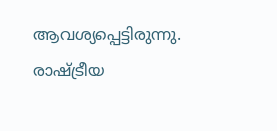ആവശ്യപ്പെട്ടിരുന്നു. രാഷ്ട്രീയ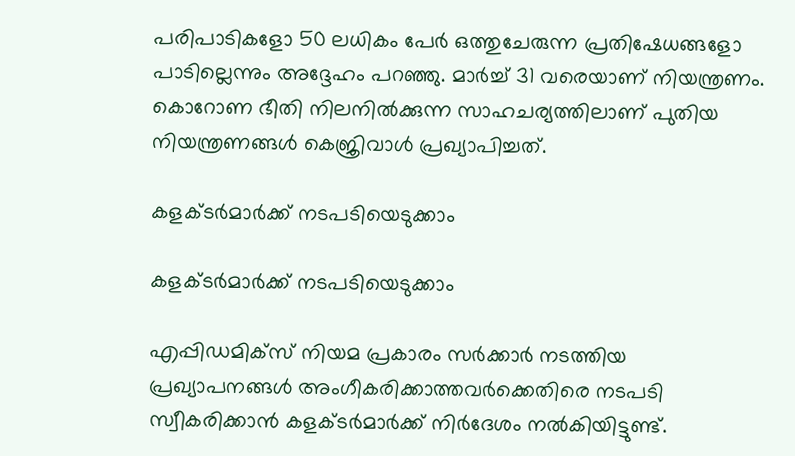പരിപാടികളോ 50 ലധികം പേര്‍ ഒത്തുചേരുന്ന പ്രതിഷേധങ്ങളോ പാടില്ലെന്നും അദ്ദേഹം പറഞ്ഞു. മാര്‍ച്ച് 31 വരെയാണ് നിയന്ത്രണം. കൊറോണ ഭീതി നിലനില്‍ക്കുന്ന സാഹചര്യത്തിലാണ് പുതിയ നിയന്ത്രണങ്ങള്‍ കെജ്രിവാള്‍ പ്രഖ്യാപിച്ചത്.

കളക്ടര്‍മാര്‍ക്ക് നടപടിയെടുക്കാം

കളക്ടര്‍മാര്‍ക്ക് നടപടിയെടുക്കാം

എപ്പിഡമിക്‌സ് നിയമ പ്രകാരം സര്‍ക്കാര്‍ നടത്തിയ പ്രഖ്യാപനങ്ങള്‍ അംഗീകരിക്കാത്തവര്‍ക്കെതിരെ നടപടി സ്വീകരിക്കാന്‍ കളക്ടര്‍മാര്‍ക്ക് നിര്‍ദേശം നല്‍കിയിട്ടുണ്ട്.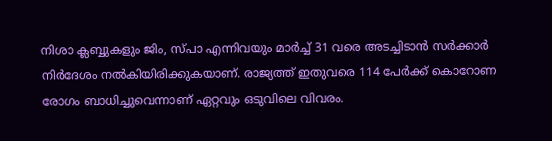നിശാ ക്ലബ്ബുകളും ജിം, സ്പാ എന്നിവയും മാര്‍ച്ച് 31 വരെ അടച്ചിടാന്‍ സര്‍ക്കാര്‍ നിര്‍ദേശം നല്‍കിയിരിക്കുകയാണ്. രാജ്യത്ത് ഇതുവരെ 114 പേര്‍ക്ക് കൊറോണ രോഗം ബാധിച്ചുവെന്നാണ് ഏറ്റവും ഒടുവിലെ വിവരം.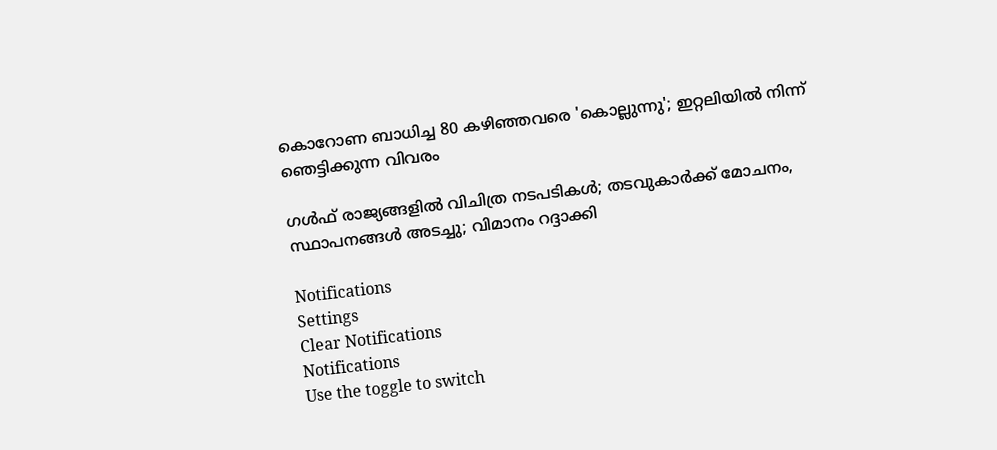കൊറോണ ബാധിച്ച 80 കഴിഞ്ഞവരെ 'കൊല്ലുന്നു'; ഇറ്റലിയില്‍ നിന്ന് ഞെട്ടിക്കുന്ന വിവരം

ഗള്‍ഫ് രാജ്യങ്ങളില്‍ വിചിത്ര നടപടികള്‍; തടവുകാര്‍ക്ക് മോചനം, സ്ഥാപനങ്ങള്‍ അടച്ചു; വിമാനം റദ്ദാക്കി

Notifications
Settings
Clear Notifications
Notifications
Use the toggle to switch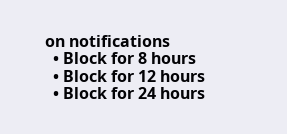on notifications
  • Block for 8 hours
  • Block for 12 hours
  • Block for 24 hours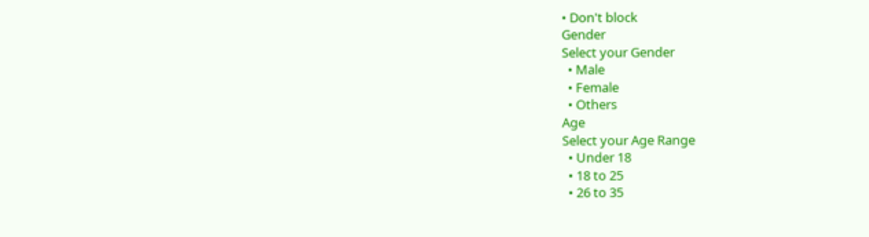• Don't block
Gender
Select your Gender
  • Male
  • Female
  • Others
Age
Select your Age Range
  • Under 18
  • 18 to 25
  • 26 to 35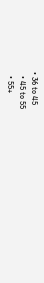• 36 to 45
  • 45 to 55
  • 55+